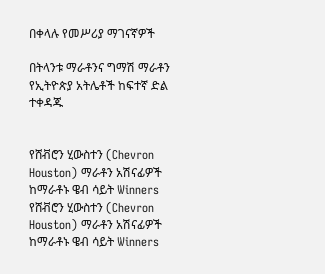በቀላሉ የመሥሪያ ማገናኛዎች

በትላንቱ ማራቶንና ግማሽ ማራቶን የኢትዮጵያ አትሌቶች ከፍተኛ ድል ተቀዳጁ


የሸቭሮን ሂውስተን (Chevron Houston) ማራቶን አሽናፊዎች ከማራቶኑ ዌብ ሳይት Winners
የሸቭሮን ሂውስተን (Chevron Houston) ማራቶን አሽናፊዎች ከማራቶኑ ዌብ ሳይት Winners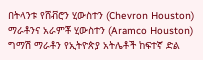በትላንቱ የሸቭሮን ሂውስተን (Chevron Houston) ማራቶንና አራምቾ ሂውስተን (Aramco Houston) ግማሽ ማራቶን የኢትዮጵያ አትሌቶች ከፍተኛ ድል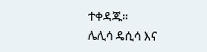ተቀዳጁ።
ሌሊሳ ዴሲሳ እና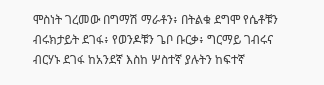ሞስነት ገረመው በግማሽ ማራቶን፥ በትልቁ ደግሞ የሴቶቹን ብሩክታይት ደገፋ፥ የወንዶቹን ጌቦ ቡርቃ፥ ግርማይ ገብሩና ብርሃኑ ደገፋ ከአንደኛ እስከ ሦስተኛ ያሉትን ከፍተኛ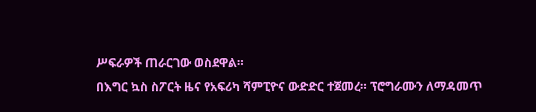ሥፍራዎች ጠራርገው ወስደዋል።
በእግር ኳስ ስፖርት ዜና የአፍሪካ ሻምፒዮና ውድድር ተጀመረ። ፕሮግራሙን ለማዳመጥ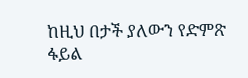ከዚህ በታች ያለውን የድምጽ ፋይል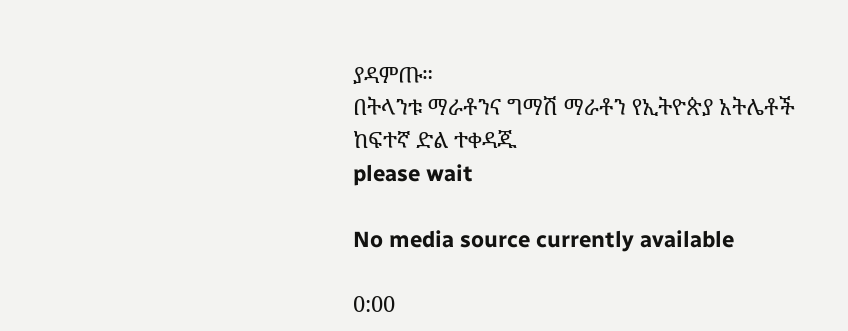ያዳምጡ።
በትላንቱ ማራቶንና ግማሽ ማራቶን የኢትዮጵያ አትሌቶች ከፍተኛ ድል ተቀዳጁ
please wait

No media source currently available

0:00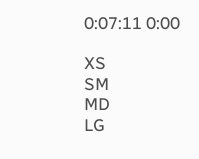0:07:11 0:00

XS
SM
MD
LG